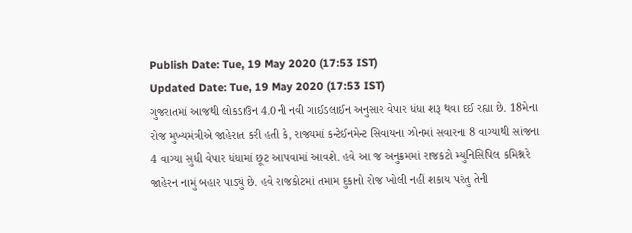Publish Date: Tue, 19 May 2020 (17:53 IST)
Updated Date: Tue, 19 May 2020 (17:53 IST)
ગુજરાતમાં આજથી લોકડાઉન 4.0ની નવી ગાઈડલાઈન અનુસાર વેપાર ધંધા શરૂ થવા દઈ રહ્યા છે. 18મેના રોજ મુખ્યમંત્રીએ જાહેરાત કરી હતી કે, રાજ્યમાં કન્ટેઈનમેન્ટ સિવાયના ઝોનમાં સવારના 8 વાગ્યાથી સાંજના 4 વાગ્યા સુધી વેપાર ધંધામાં છૂટ આપવામાં આવશે. હવે આ જ અનુક્રમમાં રાજકટો મ્યુનિસિપિલ કમિશ્નરે જાહેરન નામું બહાર પાડ્યું છે. હવે રાજકોટમાં તમામ દુકાનો રોજ ખોલી નહીં શકાય પરંતુ તેની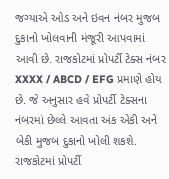જગ્યાએ ઓડ અને ઇવન નંબર મુજબ દુકાનો ખોલવાની મંજૂરી આપવામાં આવી છે. રાજકોટમાં પ્રોપર્ટી ટેક્સ નંબર XXXX / ABCD / EFG પ્રમાણે હોય છે. જે અનુસાર હવે પ્રોપર્ટી ટેક્સના નંબરમાં છેલ્લે આવતા અંક એકી અને બેકી મુજબ દુકાનો ખોલી શકશે. રાજકોટમાં પ્રોપર્ટી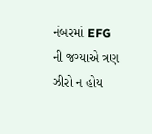નંબરમાં EFG ની જગ્યાએ ત્રણ ઝીરો ન હોય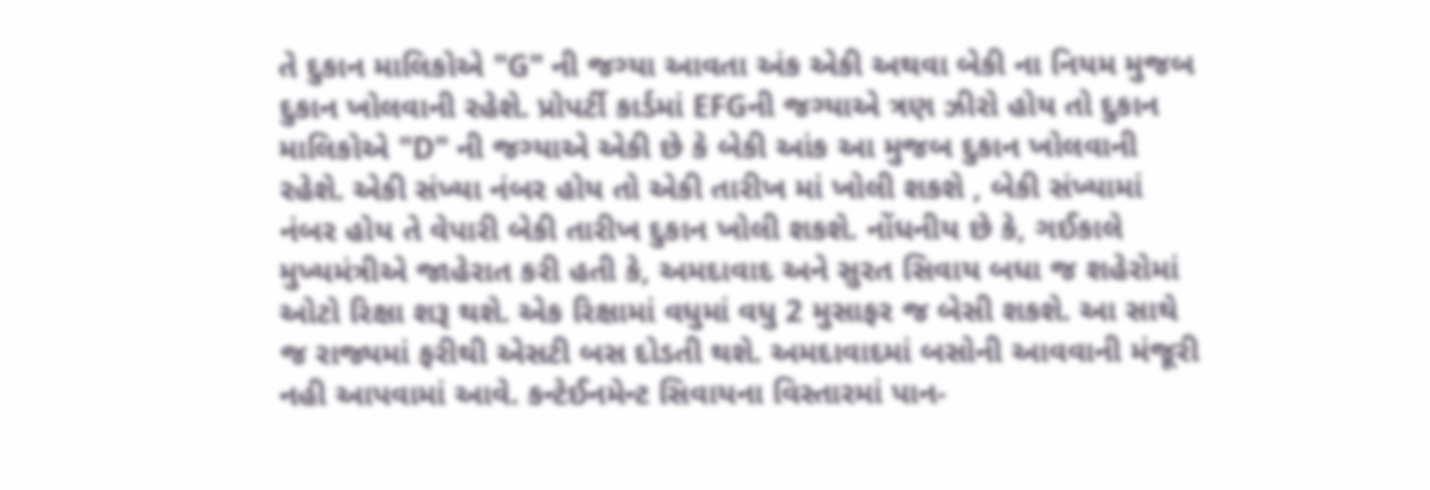તે દુકાન માલિકોએ "G" ની જગ્યા આવતા અંક એકી અથવા બેકી ના નિયમ મુજબ દુકાન ખોલવાની રહેશે. પ્રોપર્ટી કાર્ડમાં EFGની જગ્યાએ ત્રણ ઝીરો હોય તો દુકાન માલિકોએ "D" ની જગ્યાએ એકી છે કે બેકી આંક આ મુજબ દુકાન ખોલવાની રહેશે. એકી સંખ્યા નંબર હોય તો એકી તારીખ માં ખોલી શકશે , બેકી સંખ્યામાં નંબર હોય તે વેપારી બેકી તારીખ દુકાન ખોલી શકશે. નોંધનીય છે કે, ગઈકાલે મુખ્યમંત્રીએ જાહેરાત કરી હતી કે, અમદાવાદ અને સુરત સિવાય બધા જ શહેરોમાં ઓટો રિક્ષા શરૂ થશે. એક રિક્ષામાં વધુમાં વધુ 2 મુસાફર જ બેસી શકશે. આ સાથે જ રાજ્યમાં ફરીથી એસટી બસ દોડતી થશે. અમદાવાદમાં બસોની આવવાની મંજૂરી નહી આપવામાં આવે. કન્ટેઈનમેન્ટ સિવાયના વિસ્તારમાં પાન-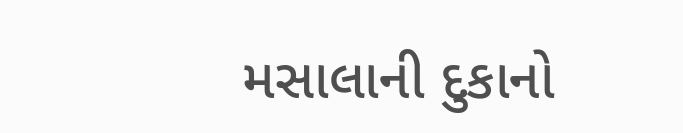મસાલાની દુકાનો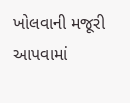ખોલવાની મજૂરી આપવામાં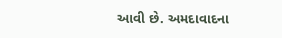આવી છે. અમદાવાદના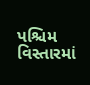પશ્ચિમ વિસ્તારમાં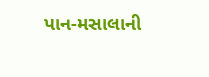પાન-મસાલાની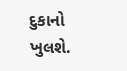દુકાનો ખુલશે.